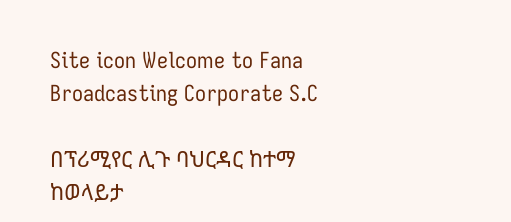Site icon Welcome to Fana Broadcasting Corporate S.C

በፕሪሚየር ሊጉ ባህርዳር ከተማ ከወላይታ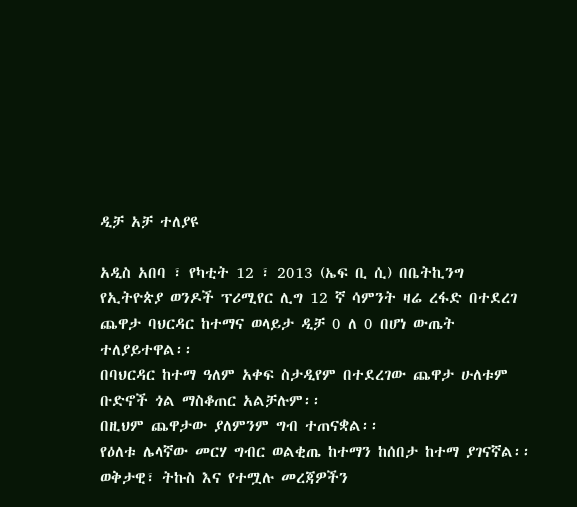ዲቻ አቻ ተለያዩ

አዲስ አበባ ፣ የካቲት 12 ፣ 2013 (ኤፍ ቢ ሲ) በቤትኪንግ የኢትዮጵያ ወንዶች ፕሪሚየር ሊግ 12 ኛ ሳምንት ዛሬ ረፋድ በተደረገ ጨዋታ ባህርዳር ከተማና ወላይታ ዲቻ 0 ለ 0 በሆነ ውጤት ተለያይተዋል፡፡
በባህርዳር ከተማ ዓለም አቀፍ ስታዲየም በተደረገው ጨዋታ ሁለቱም ቡድኖች ጎል ማስቆጠር አልቻሉም፡፡
በዚህም ጨዋታው ያለምንም ግብ ተጠናቋል፡፡
የዕለቱ ሌላኛው መርሃ ግብር ወልቂጤ ከተማን ከሰበታ ከተማ ያገናኛል፡፡
ወቅታዊ፣ ትኩስ እና የተሟሉ መረጃዎችን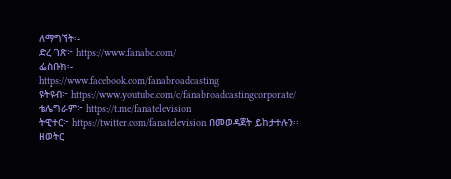ለማግኘት፡-
ድረ ገጽ፦ https://www.fanabc.com/
ፌስቡክ፡-
https://www.facebook.com/fanabroadcasting
ዩትዩብ፦ https://www.youtube.com/c/fanabroadcastingcorporate/
ቴሌግራም፦ https://t.me/fanatelevision
ትዊተር፦ https://twitter.com/fanatelevision በመወዳጀት ይከታተሉን፡፡
ዘወትር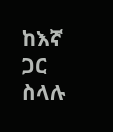ከእኛ ጋር ስላሉ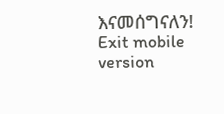እናመሰግናለን!
Exit mobile version